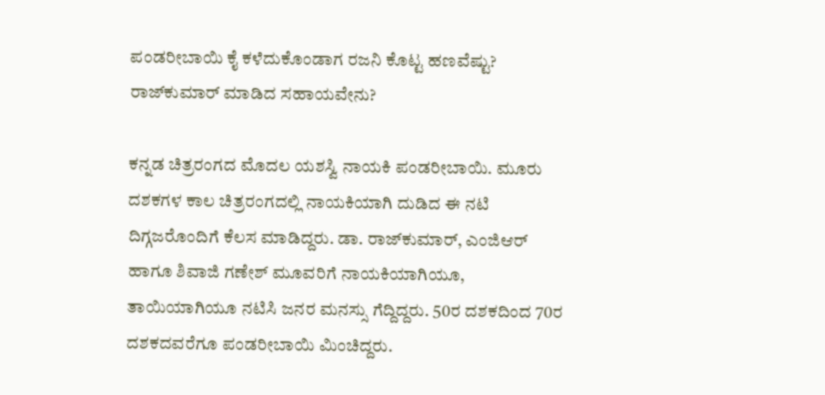ಪಂಡರೀಬಾಯಿ ಕೈ ಕಳೆದುಕೊಂಡಾಗ ರಜನಿ ಕೊಟ್ಟ ಹಣವೆಷ್ಟು? ರಾಜ್‌ಕುಮಾರ್ ಮಾಡಿದ ಸಹಾಯವೇನು?

ಕನ್ನಡ ಚಿತ್ರರಂಗದ ಮೊದಲ ಯಶಸ್ವಿ ನಾಯಕಿ ಪಂಡರೀಬಾಯಿ. ಮೂರು ದಶಕಗಳ ಕಾಲ ಚಿತ್ರರಂಗದಲ್ಲಿ ನಾಯಕಿಯಾಗಿ ದುಡಿದ ಈ ನಟಿ ದಿಗ್ಗಜರೊಂದಿಗೆ ಕೆಲಸ ಮಾಡಿದ್ದರು. ಡಾ. ರಾಜ್‌ಕುಮಾರ್‌, ಎಂಜಿಆರ್ ಹಾಗೂ ಶಿವಾಜಿ ಗಣೇಶ್ ಮೂವರಿಗೆ ನಾಯಕಿಯಾಗಿಯೂ, ತಾಯಿಯಾಗಿಯೂ ನಟಿಸಿ ಜನರ ಮನಸ್ಸು ಗೆದ್ದಿದ್ದರು. 50ರ ದಶಕದಿಂದ 70ರ ದಶಕದವರೆಗೂ ಪಂಡರೀಬಾಯಿ ಮಿಂಚಿದ್ದರು.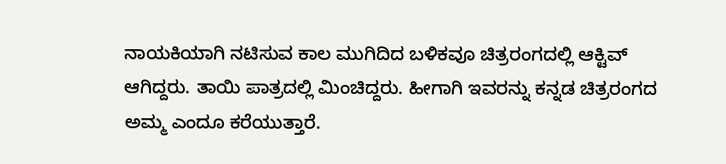ನಾಯಕಿಯಾಗಿ ನಟಿಸುವ ಕಾಲ ಮುಗಿದಿದ ಬಳಿಕವೂ ಚಿತ್ರರಂಗದಲ್ಲಿ ಆಕ್ಟಿವ್ ಆಗಿದ್ದರು. ತಾಯಿ ಪಾತ್ರದಲ್ಲಿ ಮಿಂಚಿದ್ದರು. ಹೀಗಾಗಿ ಇವರನ್ನು ಕನ್ನಡ ಚಿತ್ರರಂಗದ ಅಮ್ಮ ಎಂದೂ ಕರೆಯುತ್ತಾರೆ.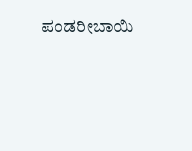ಪಂಡರೀಬಾಯಿ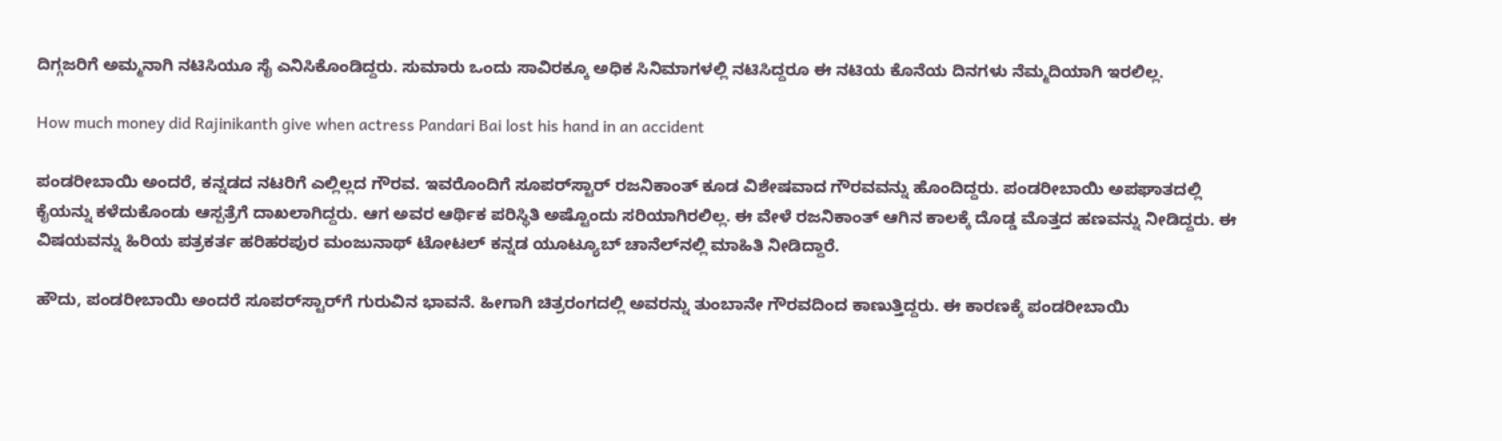ದಿಗ್ಗಜರಿಗೆ ಅಮ್ಮನಾಗಿ ನಟಿಸಿಯೂ ಸೈ ಎನಿಸಿಕೊಂಡಿದ್ದರು. ಸುಮಾರು ಒಂದು ಸಾವಿರಕ್ಕೂ ಅಧಿಕ ಸಿನಿಮಾಗಳಲ್ಲಿ ನಟಿಸಿದ್ದರೂ ಈ ನಟಿಯ ಕೊನೆಯ ದಿನಗಳು ನೆಮ್ಮದಿಯಾಗಿ ಇರಲಿಲ್ಲ.

How much money did Rajinikanth give when actress Pandari Bai lost his hand in an accident

ಪಂಡರೀಬಾಯಿ ಅಂದರೆ, ಕನ್ನಡದ ನಟರಿಗೆ ಎಲ್ಲಿಲ್ಲದ ಗೌರವ. ಇವರೊಂದಿಗೆ ಸೂಪರ್‌ಸ್ಟಾರ್ ರಜನಿಕಾಂತ್ ಕೂಡ ವಿಶೇಷವಾದ ಗೌರವವನ್ನು ಹೊಂದಿದ್ದರು. ಪಂಡರೀಬಾಯಿ ಅಪಘಾತದಲ್ಲಿ ಕೈಯನ್ನು ಕಳೆದುಕೊಂಡು ಆಸ್ಪತ್ರೆಗೆ ದಾಖಲಾಗಿದ್ದರು. ಆಗ ಅವರ ಆರ್ಥಿಕ ಪರಿಸ್ಥಿತಿ ಅಷ್ಟೊಂದು ಸರಿಯಾಗಿರಲಿಲ್ಲ. ಈ ವೇಳೆ ರಜನಿಕಾಂತ್ ಆಗಿನ ಕಾಲಕ್ಕೆ ದೊಡ್ಡ ಮೊತ್ತದ ಹಣವನ್ನು ನೀಡಿದ್ದರು. ಈ ವಿಷಯವನ್ನು ಹಿರಿಯ ಪತ್ರಕರ್ತ ಹರಿಹರಪುರ ಮಂಜುನಾಥ್ ಟೋಟಲ್ ಕನ್ನಡ ಯೂಟ್ಯೂಬ್ ಚಾನೆಲ್‌ನಲ್ಲಿ ಮಾಹಿತಿ ನೀಡಿದ್ದಾರೆ.

ಹೌದು, ಪಂಡರೀಬಾಯಿ ಅಂದರೆ ಸೂಪರ್‌ಸ್ಟಾರ್‌ಗೆ ಗುರುವಿನ ಭಾವನೆ. ಹೀಗಾಗಿ ಚಿತ್ರರಂಗದಲ್ಲಿ ಅವರನ್ನು ತುಂಬಾನೇ ಗೌರವದಿಂದ ಕಾಣುತ್ತಿದ್ದರು. ಈ ಕಾರಣಕ್ಕೆ ಪಂಡರೀಬಾಯಿ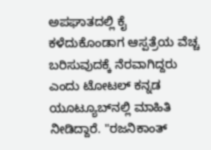ಅಪಘಾತದಲ್ಲಿ ಕೈ ಕಳೆದುಕೊಂಡಾಗ ಆಸ್ಪತ್ರೆಯ ವೆಚ್ಚ ಬರಿಸುವುದಕ್ಕೆ ನೆರವಾಗಿದ್ದರು ಎಂದು ಟೋಟಲ್ ಕನ್ನಡ ಯೂಟ್ಯೂಬ್‌ನಲ್ಲಿ ಮಾಹಿತಿ ನೀಡಿದ್ದಾರೆ. "ರಜನಿಕಾಂತ್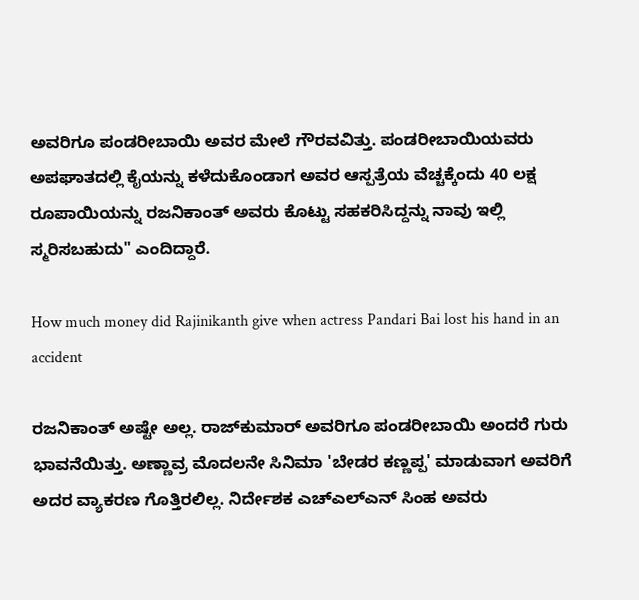ಅವರಿಗೂ ಪಂಡರೀಬಾಯಿ ಅವರ ಮೇಲೆ ಗೌರವವಿತ್ತು. ಪಂಡರೀಬಾಯಿಯವರು ಅಪಘಾತದಲ್ಲಿ ಕೈಯನ್ನು ಕಳೆದುಕೊಂಡಾಗ ಅವರ ಆಸ್ಪತ್ರೆಯ ವೆಚ್ಚಕ್ಕೆಂದು 40 ಲಕ್ಷ ರೂಪಾಯಿಯನ್ನು ರಜನಿಕಾಂತ್ ಅವರು ಕೊಟ್ಟು ಸಹಕರಿಸಿದ್ದನ್ನು ನಾವು ಇಲ್ಲಿ ಸ್ಮರಿಸಬಹುದು" ಎಂದಿದ್ದಾರೆ.

How much money did Rajinikanth give when actress Pandari Bai lost his hand in an accident

ರಜನಿಕಾಂತ್ ಅಷ್ಟೇ ಅಲ್ಲ. ರಾಜ್‌ಕುಮಾರ್ ಅವರಿಗೂ ಪಂಡರೀಬಾಯಿ ಅಂದರೆ ಗುರು ಭಾವನೆಯಿತ್ತು. ಅಣ್ಣಾವ್ರ ಮೊದಲನೇ ಸಿನಿಮಾ 'ಬೇಡರ ಕಣ್ಣಪ್ಪ' ಮಾಡುವಾಗ ಅವರಿಗೆ ಅದರ ವ್ಯಾಕರಣ ಗೊತ್ತಿರಲಿಲ್ಲ. ನಿರ್ದೇಶಕ ಎಚ್‌ಎಲ್‌ಎನ್ ಸಿಂಹ ಅವರು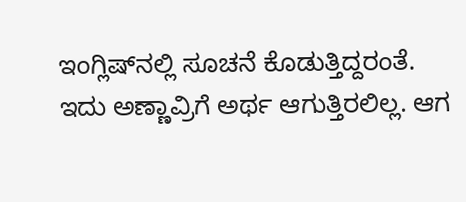ಇಂಗ್ಲಿಷ್‌ನಲ್ಲಿ ಸೂಚನೆ ಕೊಡುತ್ತಿದ್ದರಂತೆ. ಇದು ಅಣ್ಣಾವ್ರಿಗೆ ಅರ್ಥ ಆಗುತ್ತಿರಲಿಲ್ಲ. ಆಗ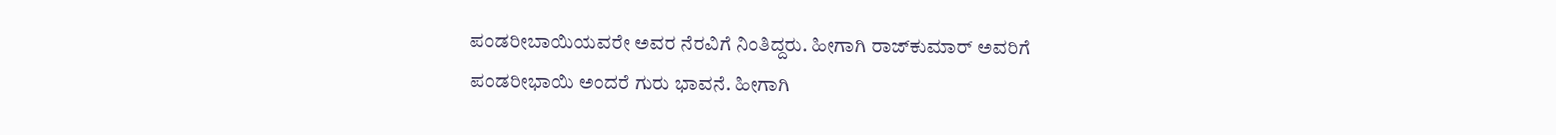ಪಂಡರೀಬಾಯಿಯವರೇ ಅವರ ನೆರವಿಗೆ ನಿಂತಿದ್ದರು. ಹೀಗಾಗಿ ರಾಜ್‌ಕುಮಾರ್ ಅವರಿಗೆ ಪಂಡರೀಭಾಯಿ ಅಂದರೆ ಗುರು ಭಾವನೆ. ಹೀಗಾಗಿ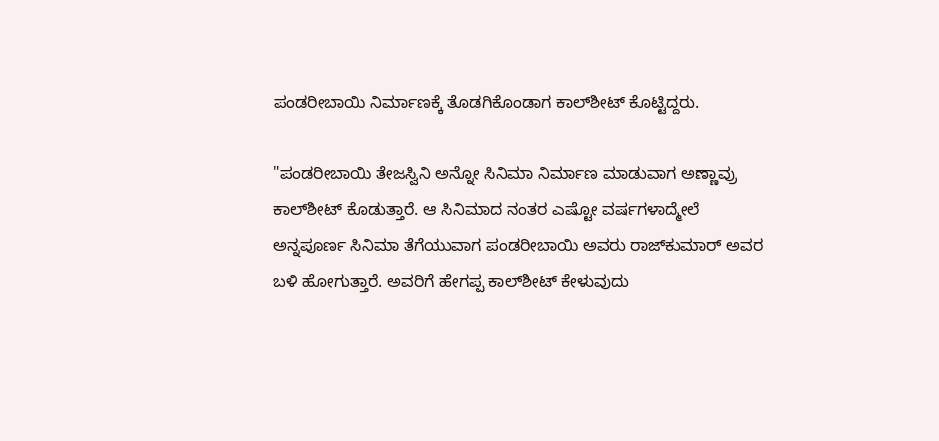ಪಂಡರೀಬಾಯಿ ನಿರ್ಮಾಣಕ್ಕೆ ತೊಡಗಿಕೊಂಡಾಗ ಕಾಲ್‌ಶೀಟ್ ಕೊಟ್ಟಿದ್ದರು.

"ಪಂಡರೀಬಾಯಿ ತೇಜಸ್ವಿನಿ ಅನ್ನೋ ಸಿನಿಮಾ ನಿರ್ಮಾಣ ಮಾಡುವಾಗ ಅಣ್ಣಾವ್ರು ಕಾಲ್‌ಶೀಟ್ ಕೊಡುತ್ತಾರೆ. ಆ ಸಿನಿಮಾದ ನಂತರ ಎಷ್ಟೋ ವರ್ಷಗಳಾದ್ಮೇಲೆ ಅನ್ನಪೂರ್ಣ ಸಿನಿಮಾ ತೆಗೆಯುವಾಗ ಪಂಡರೀಬಾಯಿ ಅವರು ರಾಜ್‌ಕುಮಾರ್ ಅವರ ಬಳಿ ಹೋಗುತ್ತಾರೆ. ಅವರಿಗೆ ಹೇಗಪ್ಪ ಕಾಲ್‌ಶೀಟ್ ಕೇಳುವುದು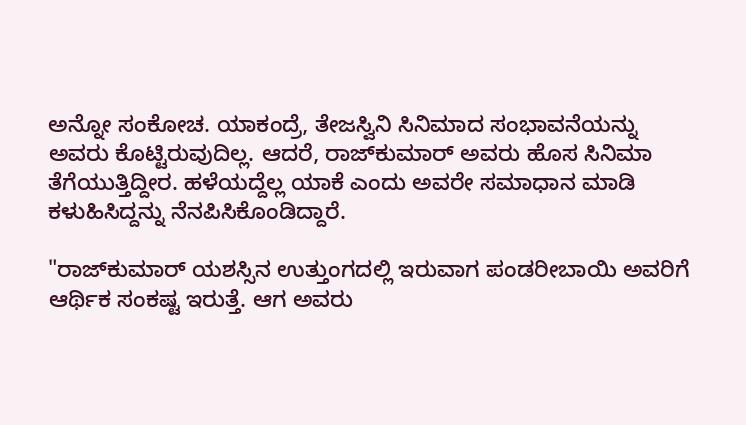ಅನ್ನೋ ಸಂಕೋಚ. ಯಾಕಂದ್ರೆ, ತೇಜಸ್ವಿನಿ ಸಿನಿಮಾದ ಸಂಭಾವನೆಯನ್ನು ಅವರು ಕೊಟ್ಟಿರುವುದಿಲ್ಲ. ಆದರೆ, ರಾಜ್‌ಕುಮಾರ್ ಅವರು ಹೊಸ ಸಿನಿಮಾ ತೆಗೆಯುತ್ತಿದ್ದೀರ. ಹಳೆಯದ್ದೆಲ್ಲ ಯಾಕೆ ಎಂದು ಅವರೇ ಸಮಾಧಾನ ಮಾಡಿ ಕಳುಹಿಸಿದ್ದನ್ನು ನೆನಪಿಸಿಕೊಂಡಿದ್ದಾರೆ.

"ರಾಜ್‌ಕುಮಾರ್ ಯಶಸ್ಸಿನ ಉತ್ತುಂಗದಲ್ಲಿ ಇರುವಾಗ ಪಂಡರೀಬಾಯಿ ಅವರಿಗೆ ಆರ್ಥಿಕ ಸಂಕಷ್ಟ ಇರುತ್ತೆ. ಆಗ ಅವರು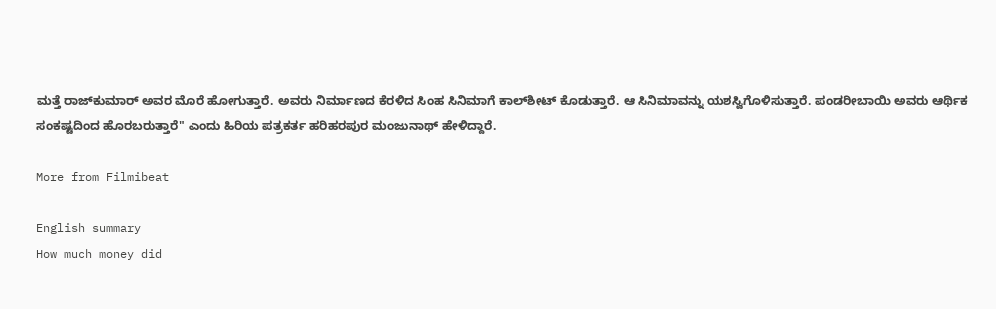ಮತ್ತೆ ರಾಜ್‌ಕುಮಾರ್ ಅವರ ಮೊರೆ ಹೋಗುತ್ತಾರೆ. ಅವರು ನಿರ್ಮಾಣದ ಕೆರಳಿದ ಸಿಂಹ ಸಿನಿಮಾಗೆ ಕಾಲ್‌ಶೀಟ್ ಕೊಡುತ್ತಾರೆ. ಆ ಸಿನಿಮಾವನ್ನು ಯಶಸ್ವಿಗೊಳಿಸುತ್ತಾರೆ. ಪಂಡರೀಬಾಯಿ ಅವರು ಆರ್ಥಿಕ ಸಂಕಷ್ಟದಿಂದ ಹೊರಬರುತ್ತಾರೆ" ಎಂದು ಹಿರಿಯ ಪತ್ರಕರ್ತ ಹರಿಹರಪುರ ಮಂಜುನಾಥ್ ಹೇಳಿದ್ದಾರೆ.

More from Filmibeat

English summary
How much money did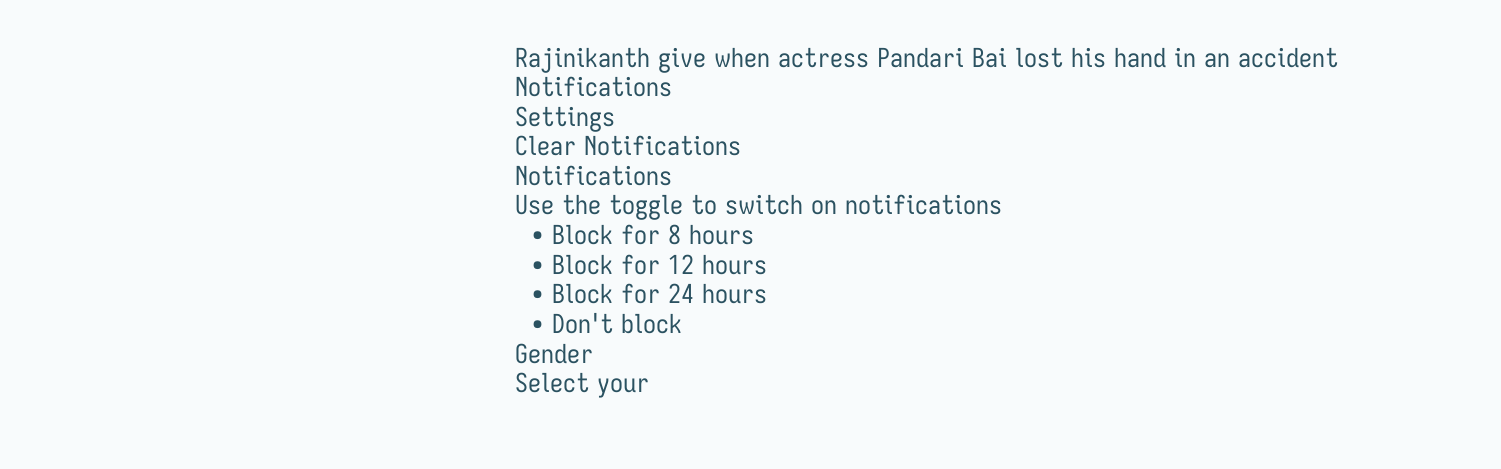Rajinikanth give when actress Pandari Bai lost his hand in an accident
Notifications
Settings
Clear Notifications
Notifications
Use the toggle to switch on notifications
  • Block for 8 hours
  • Block for 12 hours
  • Block for 24 hours
  • Don't block
Gender
Select your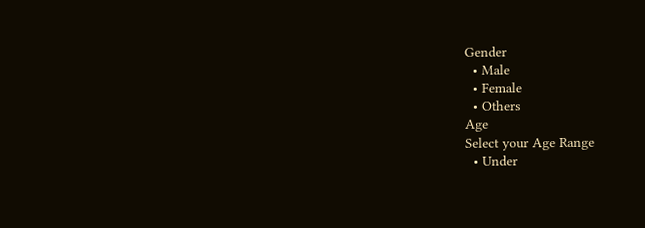Gender
  • Male
  • Female
  • Others
Age
Select your Age Range
  • Under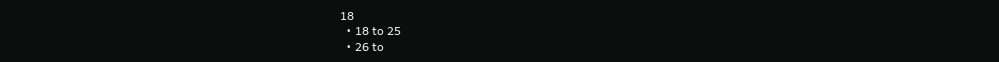18
  • 18 to 25
  • 26 to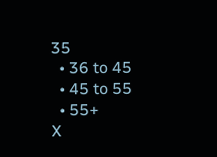35
  • 36 to 45
  • 45 to 55
  • 55+
X